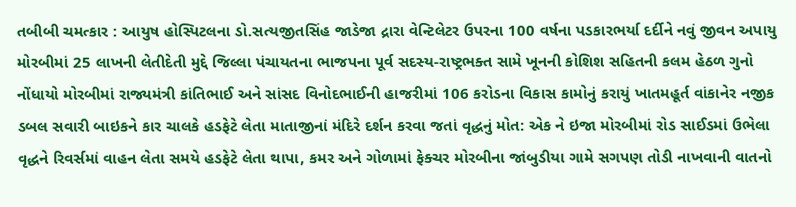તબીબી ચમત્કાર : આયુષ હોસ્પિટલના ડો.સત્યજીતસિંહ જાડેજા દ્રારા વેન્ટિલેટર ઉપરના 100 વર્ષના પડકારભર્યા દર્દીને નવું જીવન અપાયુ મોરબીમાં 25 લાખની લેતીદેતી મુદ્દે જિલ્લા પંચાયતના ભાજપના પૂર્વ સદસ્ય-રાષ્ટ્રભક્ત સામે ખૂનની કોશિશ સહિતની કલમ હેઠળ ગુનો નોંધાયો મોરબીમાં રાજ્યમંત્રી કાંતિભાઈ અને સાંસદ વિનોદભાઈની હાજરીમાં 106 કરોડના વિકાસ કામોનું કરાયું ખાતમહૂર્ત વાંકાનેર નજીક ડબલ સવારી બાઇકને કાર ચાલકે હડફેટે લેતા માતાજીનાં મંદિરે દર્શન કરવા જતાં વૃદ્ધનું મોત: એક ને ઇજા મોરબીમાં રોડ સાઈડમાં ઉભેલા વૃદ્ધને રિવર્સમાં વાહન લેતા સમયે હડફેટે લેતા થાપા, કમર અને ગોળામાં ફેક્ચર મોરબીના જાંબુડીયા ગામે સગપણ તોડી નાખવાની વાતનો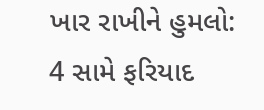ખાર રાખીને હુમલો: 4 સામે ફરિયાદ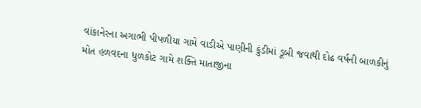વાંકાનેરના અગાભી પીપળીયા ગામે વાડીએ પાણીની કુંડીમાં ડૂબી જવાથી દોઢ વર્ષની બાળકીનું મોત હળવદના ધુળકોટ ગામે શક્તિ માતાજીના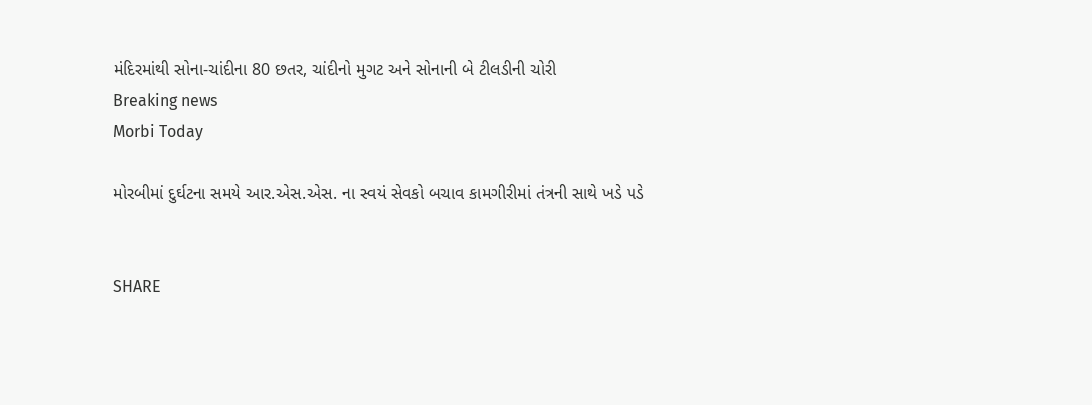મંદિરમાંથી સોના-ચાંદીના 80 છતર, ચાંદીનો મુગટ અને સોનાની બે ટીલડીની ચોરી
Breaking news
Morbi Today

મોરબીમાં દુર્ઘટના સમયે આર.એસ.એસ. ના સ્વયં સેવકો બચાવ કામગીરીમાં તંત્રની સાથે ખડે પડે


SHARE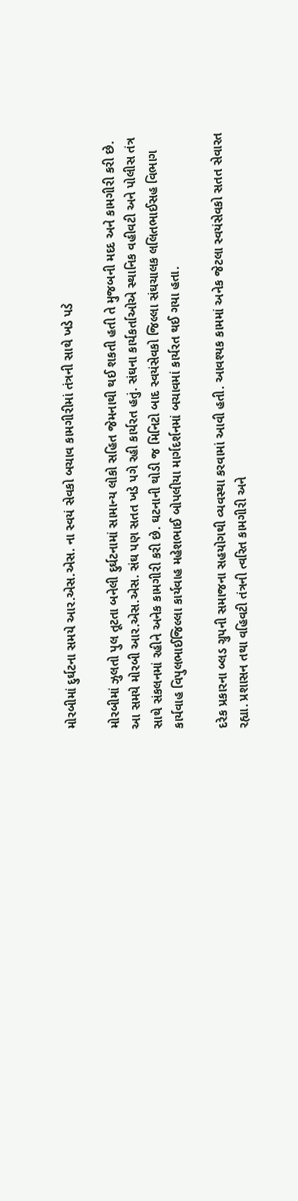મોરબીમાં દુર્ઘટના સમયે આર.એસ.એસ. ના સ્વયં સેવકો બચાવ કામગીરીમાં તંત્રની સાથે ખડે પડે

મોરબીમાં ઝુલતો પુલ તૂટતા બનેલી દુર્ઘટનામાં સામાન્ય લોકો સહિત જેમનાથી થઈ શકતી હતી તે મુજબની મદદ અને કામગીરી કરી છે. આ સમયે મોરબી આર.એસ.એસ. સંઘ પણ સતત ખડે પગે રહી કાર્યરત હતું. સંઘના કાર્યકર્તાઓએ સ્થાનિક વહીવટી અને પોલીસ તંત્ર સાથે સંકલનમાં રહીને અનેક કામગીરી કરી છે. ઘટનાની થોડી જ મિનિટો બાદ સ્વયંસેવકો જિલ્લા સંઘચાલક લલિતભાઈસહ વિભાગ કાર્યવાહ વિપુલભાઈજિલ્લા કાર્યવાહ મહેશભાઈ બોપલીયા માર્ગદર્શનમાં બચાવમાં કાર્યરત થઈ ગયા હતા.

દરેક પ્રકારના બ્લડ ગ્રુપની સમાજના સહયોગથી વ્યવસ્થા કરવામાં આવી હતી. આવશ્યક કામમાં અનેક જેટલા સ્વયંસેવકો સતત સેવારત રહ્યા. પ્રશાસન તથા વહિવટી તંત્રની ત્વરિત કામગીરી અને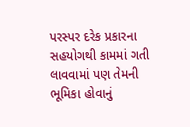પરસ્પર દરેક પ્રકારના સહયોગથી કામમાં ગતી લાવવામાં પણ તેમની ભૂમિકા હોવાનું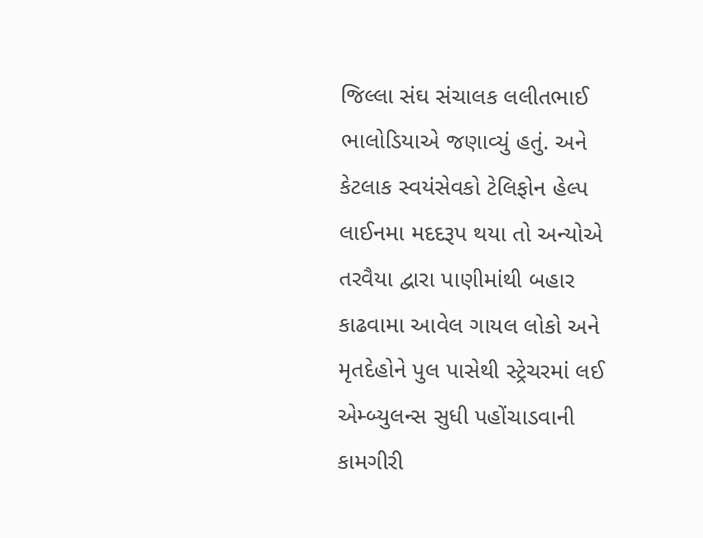જિલ્લા સંઘ સંચાલક લલીતભાઈ ભાલોડિયાએ જણાવ્યું હતું. અને કેટલાક સ્વયંસેવકો ટેલિફોન હેલ્પ લાઈનમા મદદરૂપ થયા તો અન્યોએ તરવૈયા દ્વારા પાણીમાંથી બહાર કાઢવામા આવેલ ગાયલ લોકો અને મૃતદેહોને પુલ પાસેથી સ્ટ્રેચરમાં લઈ એમ્બ્યુલન્સ સુધી પહોંચાડવાની કામગીરી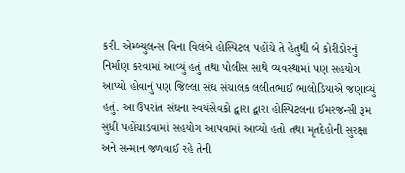કરી. એમ્બ્યુલન્સ વિના વિલંબે હોસ્પિટલ પહોંચે તે હેતુથી બે કોરીડોરનું નિર્માણ કરવામાં આવ્યું હતું તથા પોલીસ સાથે વ્યવસ્થામાં પણ સહયોગ આપ્યો હોવાનું પણ જિલ્લા સંઘ સંચાલક લલીતભાઈ ભાલોડિયાએ જણાવ્યું હતું. આ ઉપરાંત સંઘના સ્વયંસેવકો દ્વારા દ્વારા હોસ્પિટલના ઈમરજન્સી રૂમ સુધી પહોંચાડવામાં સહયોગ આપવામાં આવ્યો હતો તથા મૃતદેહોની સુરક્ષા અને સન્માન જળવાઈ રહે તેની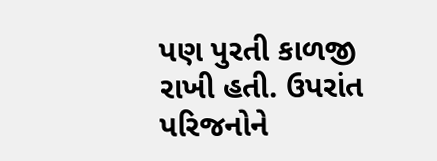પણ પુરતી કાળજી રાખી હતી. ઉપરાંત પરિજનોને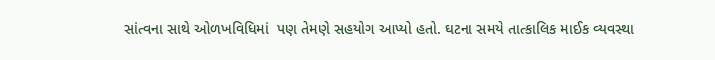સાંત્વના સાથે ઓળખવિધિમાં  પણ તેમણે સહયોગ આપ્યો હતો. ઘટના સમયે તાત્કાલિક માઈક વ્યવસ્થા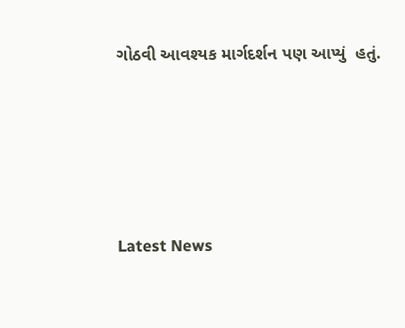ગોઠવી આવશ્યક માર્ગદર્શન પણ આપ્યું  હતું.






Latest News